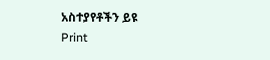አስተያየቶችን ይዩ
Print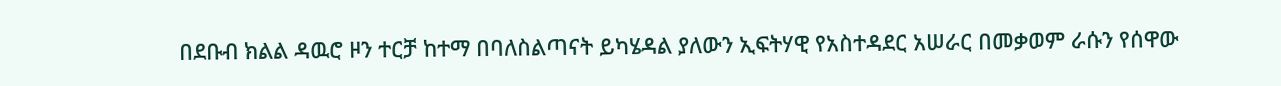በደቡብ ክልል ዳዉሮ ዞን ተርቻ ከተማ በባለስልጣናት ይካሄዳል ያለውን ኢፍትሃዊ የአስተዳደር አሠራር በመቃወም ራሱን የሰዋው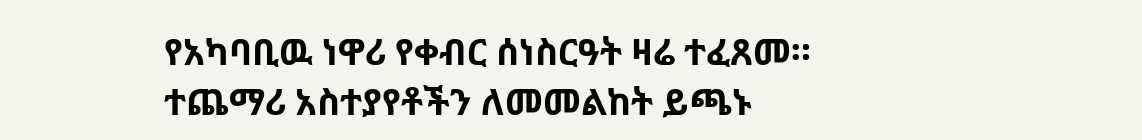የአካባቢዉ ነዋሪ የቀብር ሰነስርዓት ዛሬ ተፈጸመ።
ተጨማሪ አስተያየቶችን ለመመልከት ይጫኑ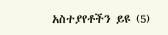አስተያየቶችን ይዩ (5)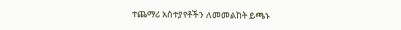ተጨማሪ አስተያየቶችን ለመመልከት ይጫኑ